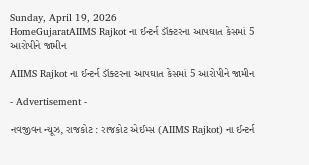Sunday, April 19, 2026
HomeGujaratAIIMS Rajkot ના ઈન્ટર્ન ડૉક્ટરના આપઘાત કેસમાં 5 આરોપીને જામીન

AIIMS Rajkot ના ઈન્ટર્ન ડૉક્ટરના આપઘાત કેસમાં 5 આરોપીને જામીન

- Advertisement -

નવજીવન ન્યૂઝ, રાજકોટ : રાજકોટ એઈમ્સ (AIIMS Rajkot) ના ઈન્ટર્ન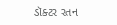ડૉક્ટર રતન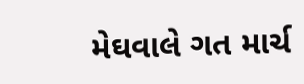મેઘવાલે ગત માર્ચ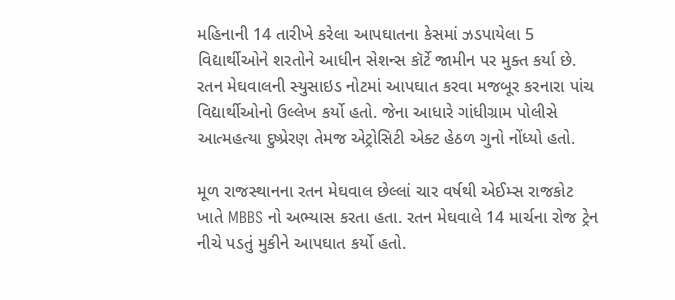મહિનાની 14 તારીખે કરેલા આપઘાતના કેસમાં ઝડપાયેલા 5 વિદ્યાર્થીઓને શરતોને આધીન સેશન્સ કૉર્ટે જામીન પર મુક્ત કર્યા છે. રતન મેઘવાલની સ્યુસાઇડ નોટમાં આપઘાત કરવા મજબૂર કરનારા પાંચ વિદ્યાર્થીઓનો ઉલ્લેખ કર્યો હતો. જેના આધારે ગાંધીગ્રામ પોલીસે આત્મહત્યા દુષ્પ્રેરણ તેમજ એટ્રોસિટી એક્ટ હેઠળ ગુનો નોંધ્યો હતો.

મૂળ રાજસ્થાનના રતન મેઘવાલ છેલ્લાં ચાર વર્ષથી એઈમ્સ રાજકોટ ખાતે MBBS નો અભ્યાસ કરતા હતા. રતન મેઘવાલે 14 માર્ચના રોજ ટ્રેન નીચે પડતું મુકીને આપઘાત કર્યો હતો.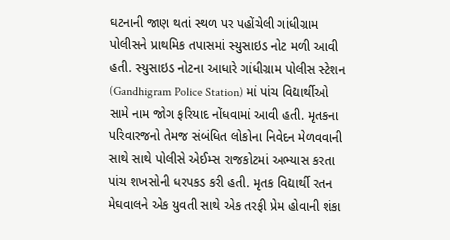ઘટનાની જાણ થતાં સ્થળ પર પહોંચેલી ગાંધીગ્રામ પોલીસને પ્રાથમિક તપાસમાં સ્યુસાઇડ નોટ મળી આવી હતી. સ્યુસાઇડ નોટના આધારે ગાંધીગ્રામ પોલીસ સ્ટેશન (Gandhigram Police Station) માં પાંચ વિદ્યાર્થીઓ સામે નામ જોગ ફરિયાદ નોંધવામાં આવી હતી. મૃતકના પરિવારજનો તેમજ સંબંધિત લોકોના નિવેદન મેળવવાની સાથે સાથે પોલીસે એઈમ્સ રાજકોટમાં અભ્યાસ કરતા પાંચ શખસોની ધરપકડ કરી હતી. મૃતક વિદ્યાર્થી રતન મેઘવાલને એક યુવતી સાથે એક તરફી પ્રેમ હોવાની શંકા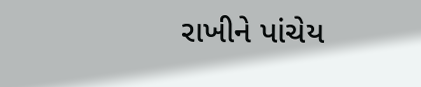રાખીને પાંચેય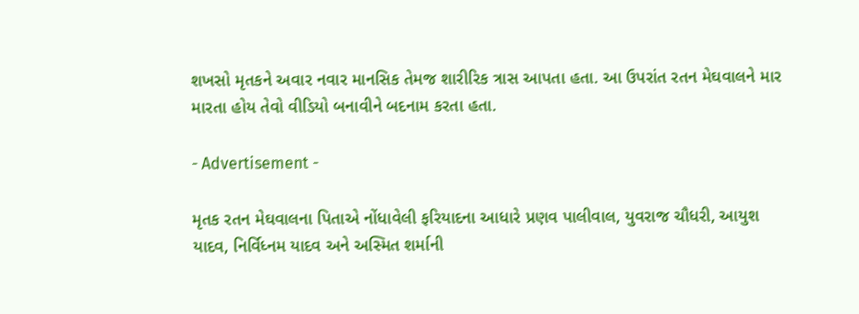શખસો મૃતકને અવાર નવાર માનસિક તેમજ શારીરિક ત્રાસ આપતા હતા. આ ઉપરાંત રતન મેઘવાલને માર મારતા હોય તેવો વીડિયો બનાવીને બદનામ કરતા હતા.

- Advertisement -

મૃતક રતન મેઘવાલના પિતાએ નોંધાવેલી ફરિયાદના આધારે પ્રણવ પાલીવાલ, યુવરાજ ચૌધરી, આયુશ યાદવ, નિર્વિધ્નમ યાદવ અને અસ્મિત શર્માની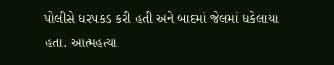પોલીસે ધરપકડ કરી હતી અને બાદમાં જેલમાં ધકેલાયા હતા. આત્મહત્યા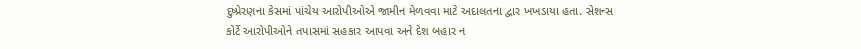દુષ્પ્રેરણના કેસમાં પાંચેય આરોપીઓએ જામીન મેળવવા માટે અદાલતના દ્વાર ખખડાયા હતા. સેશન્સ કોર્ટે આરોપીઓને તપાસમાં સહકાર આપવા અને દેશ બહાર ન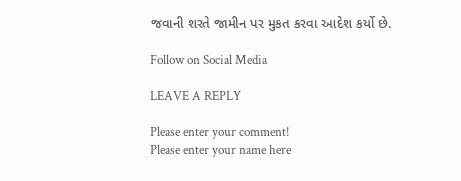જવાની શરતે જામીન પર મુકત કરવા આદેશ કર્યો છે.

Follow on Social Media

LEAVE A REPLY

Please enter your comment!
Please enter your name here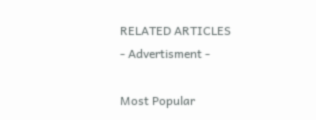RELATED ARTICLES
- Advertisment -

Most Popular